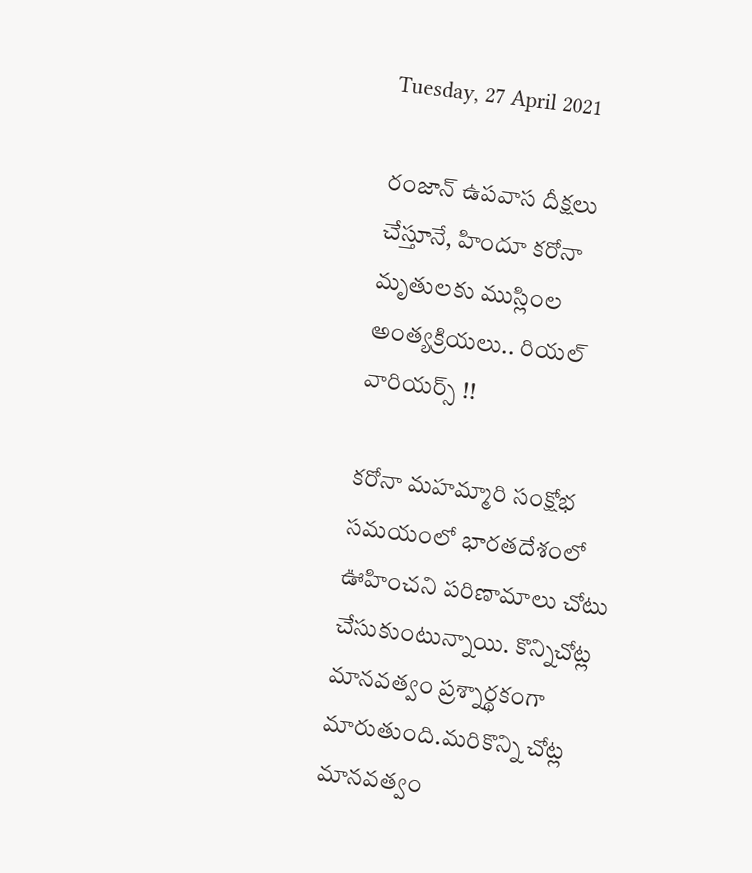Tuesday, 27 April 2021

రంజాన్ ఉపవాస దీక్షలు చేస్తూనే, హిందూ కరోనా మృతులకు ముస్లింల అంత్యక్రియలు.. రియల్ వారియర్స్ !!

కరోనా మహమ్మారి సంక్షోభ సమయంలో భారతదేశంలో ఊహించని పరిణామాలు చోటు చేసుకుంటున్నాయి. కొన్నిచోట్ల మానవత్వం ప్రశ్నార్థకంగా మారుతుంది.మరికొన్ని చోట్ల మానవత్వం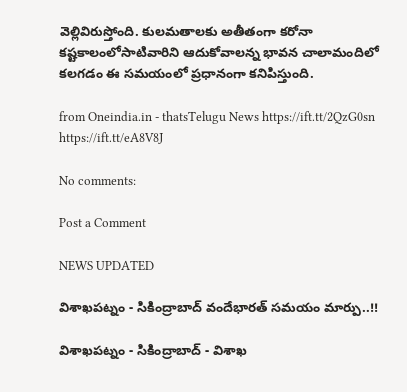వెల్లివిరుస్తోంది. కులమతాలకు అతీతంగా కరోనా కష్టకాలంలోసాటివారిని ఆదుకోవాలన్న భావన చాలామందిలో కలగడం ఈ సమయంలో ప్రధానంగా కనిపిస్తుంది.

from Oneindia.in - thatsTelugu News https://ift.tt/2QzG0sn
https://ift.tt/eA8V8J

No comments:

Post a Comment

NEWS UPDATED

విశాఖపట్నం - సికింద్రాబాద్ వందేభారత్ సమయం మార్పు..!!

విశాఖపట్నం - సికింద్రాబాద్ - విశాఖ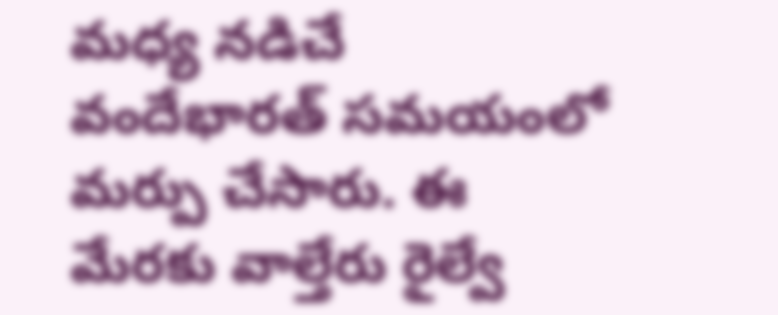మధ్య నడిచే వందేభారత్ సమయంలో మర్పు చేసారు. ఈ మేరకు వాల్తేరు రైల్వే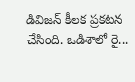డివిజన్ కీలక ప్రకటన చేసింది. ఒడిశాలో రై...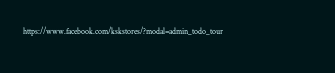https://www.facebook.com/kskstores/?modal=admin_todo_tour